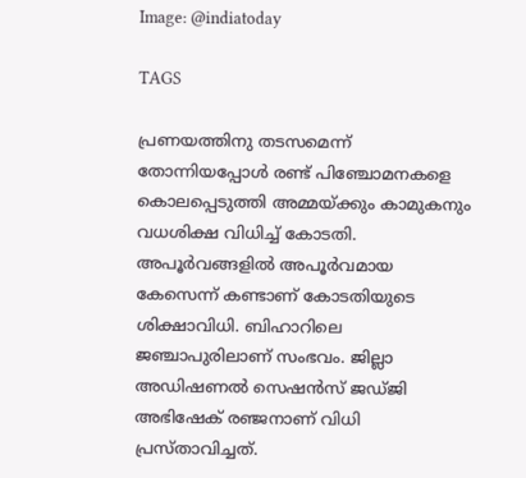Image: @indiatoday

TAGS

പ്രണയത്തിനു തടസമെന്ന് തോന്നിയപ്പോള്‍ രണ്ട് പിഞ്ചോമനകളെ കൊലപ്പെടുത്തി അമ്മയ്ക്കും കാമുകനും വധശിക്ഷ വിധിച്ച് കോടതി. അപൂര്‍വങ്ങളില്‍ അപൂര്‍വമായ കേസെന്ന് കണ്ടാണ് കോടതിയുടെ ശിക്ഷാവിധി. ബിഹാറിലെ ജഞ്ചാപുരിലാണ് സംഭവം. ജില്ലാ അഡിഷണല്‍ സെഷന്‍സ് ജഡ്ജി അഭിഷേക് രഞ്ജനാണ് വിധി പ്രസ്താവിച്ചത്.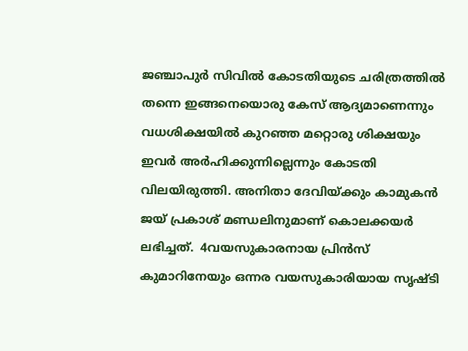ജഞ്ചാപുര്‍ സിവില്‍ കോടതിയുടെ ചരിത്രത്തില്‍ തന്നെ ഇങ്ങനെയൊരു കേസ് ആദ്യമാണെന്നും  വധശിക്ഷയില്‍ കുറഞ്ഞ മറ്റൊരു ശിക്ഷയും ഇവര്‍ അര്‍ഹിക്കുന്നില്ലെന്നും കോടതി വിലയിരുത്തി. അനിതാ ദേവിയ്ക്കും കാമുകന്‍ ജയ് പ്രകാശ് മണ്ഡലിനുമാണ് കൊലക്കയര്‍ ലഭിച്ചത്.  4വയസുകാരനായ പ്രിന്‍സ് കുമാറിനേയും ഒന്നര വയസുകാരിയായ സൃഷ്ടി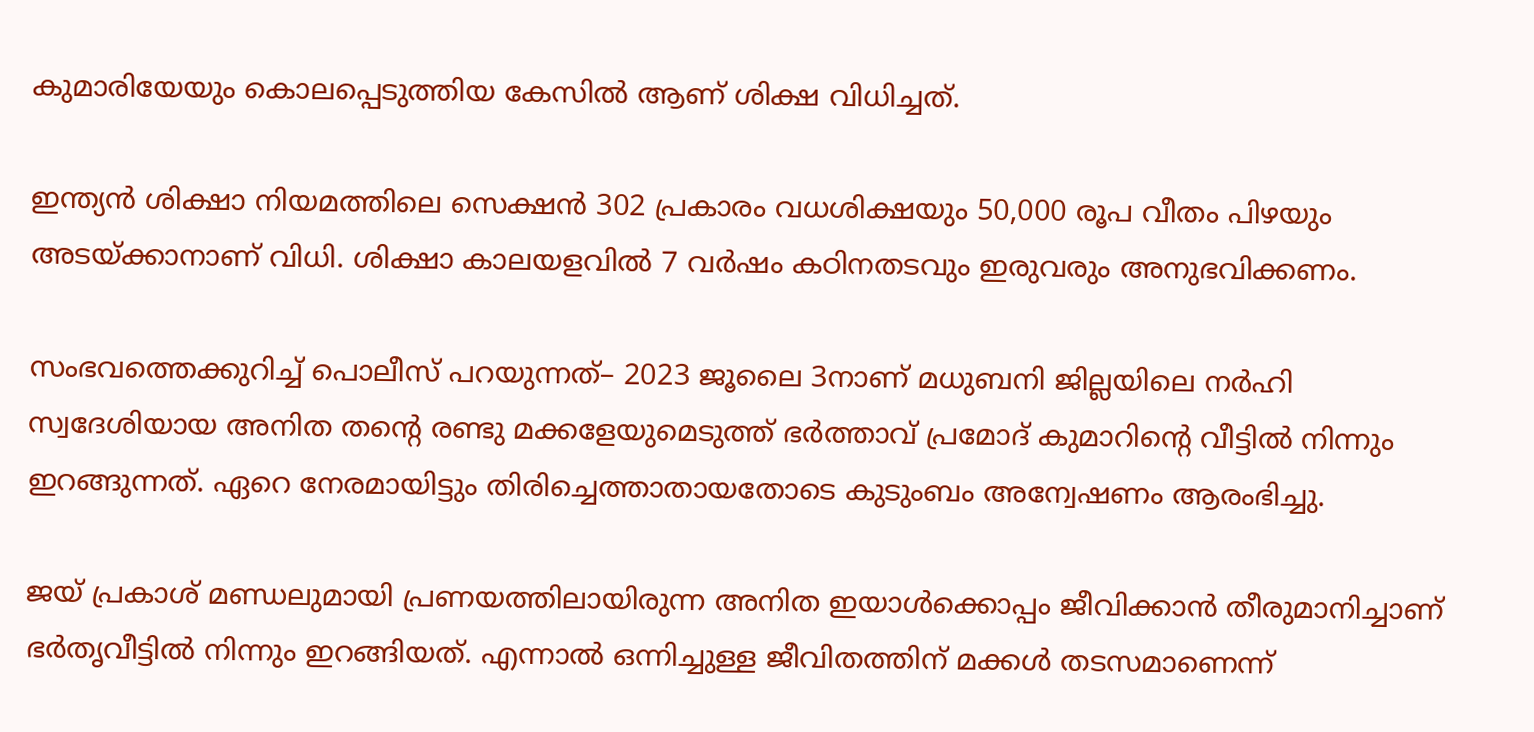കുമാരിയേയും കൊലപ്പെടുത്തിയ കേസില്‍ ആണ് ശിക്ഷ വിധിച്ചത്.

ഇന്ത്യന്‍ ശിക്ഷാ നിയമത്തിലെ സെക്ഷന്‍ 302 പ്രകാരം വധശിക്ഷയും 50,000 രൂപ വീതം പിഴയും അടയ്ക്കാനാണ് വിധി. ശിക്ഷാ കാലയളവില്‍ 7 വര്‍ഷം കഠിനതടവും ഇരുവരും അനുഭവിക്കണം.

സംഭവത്തെക്കുറിച്ച് പൊലീസ് പറയുന്നത്– 2023 ജൂലൈ 3നാണ് മധുബനി ജില്ലയിലെ നര്‍ഹി സ്വദേശിയായ അനിത തന്റെ രണ്ടു മക്കളേയുമെടുത്ത് ഭര്‍ത്താവ് പ്രമോദ് കുമാറിന്റെ വീട്ടില്‍ നിന്നും ഇറങ്ങുന്നത്. ഏറെ നേരമായിട്ടും തിരിച്ചെത്താതായതോടെ കുടുംബം അന്വേഷണം ആരംഭിച്ചു.

ജയ് പ്രകാശ് മണ്ഡലുമായി പ്രണയത്തിലായിരുന്ന അനിത ഇയാള്‍ക്കൊപ്പം ജീവിക്കാന്‍ തീരുമാനിച്ചാണ് ഭര്‍തൃവീട്ടില്‍ നിന്നും ഇറങ്ങിയത്. എന്നാല്‍ ഒന്നിച്ചുള്ള ജീവിതത്തിന് മക്കള്‍ തടസമാണെന്ന്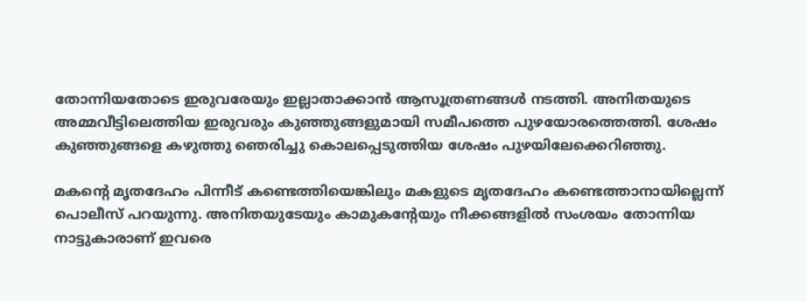തോന്നിയതോടെ ഇരുവരേയും ഇല്ലാതാക്കാന്‍ ആസൂത്രണങ്ങള്‍ നടത്തി. അനിതയുടെ അമ്മവീട്ടിലെത്തിയ ഇരുവരും കുഞ്ഞുങ്ങളുമായി സമീപത്തെ പുഴയോരത്തെത്തി. ശേഷം കുഞ്ഞുങ്ങളെ കഴുത്തു ഞെരിച്ചു കൊലപ്പെടുത്തിയ ശേഷം പുഴയിലേക്കെറിഞ്ഞു.

മകന്റെ മൃതദേഹം പിന്നീട് കണ്ടെത്തിയെങ്കിലും മകളുടെ മൃതദേഹം കണ്ടെത്താനായില്ലെന്ന് പൊലീസ് പറയുന്നു. അനിതയുടേയും കാമുകന്റേയും നീക്കങ്ങളില്‍ സംശയം തോന്നിയ നാട്ടുകാരാണ് ഇവരെ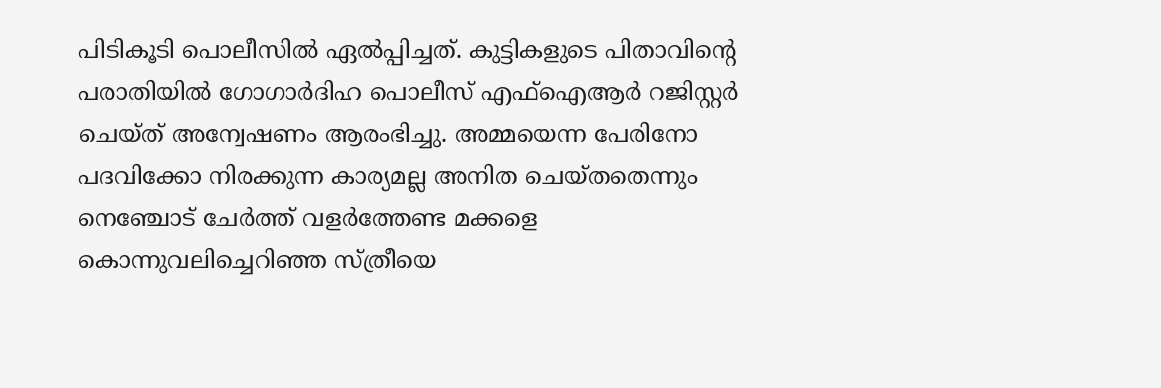പിടികൂടി പൊലീസില്‍ ഏല്‍പ്പിച്ചത്. കുട്ടികളുടെ പിതാവിന്റെ പരാതിയില്‍ ഗോഗാര്‍ദിഹ പൊലീസ് എഫ്ഐആര്‍ റജിസ്റ്റര്‍ ചെയ്ത് അന്വേഷണം ആരംഭിച്ചു. അമ്മയെന്ന പേരിനോ പദവിക്കോ നിരക്കുന്ന കാര്യമല്ല അനിത ചെയ്തതെന്നും നെഞ്ചോട് ചേര്‍ത്ത് വളര്‍ത്തേണ്ട മക്കളെ കൊന്നുവലിച്ചെറിഞ്ഞ സ്ത്രീയെ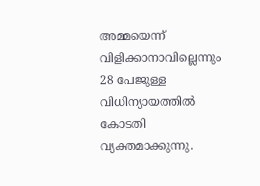അമ്മയെന്ന് വിളിക്കാനാവില്ലെന്നും 28 പേജുള്ള വിധിന്യായത്തില്‍ കോടതി വ്യക്തമാക്കുന്നു.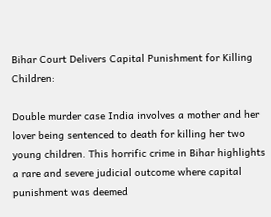Bihar Court Delivers Capital Punishment for Killing Children:

Double murder case India involves a mother and her lover being sentenced to death for killing her two young children. This horrific crime in Bihar highlights a rare and severe judicial outcome where capital punishment was deemed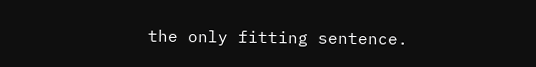the only fitting sentence.